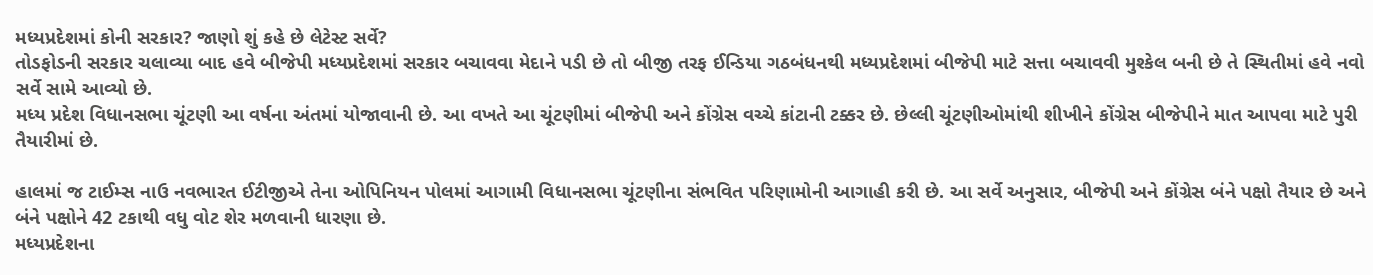મધ્યપ્રદેશમાં કોની સરકાર? જાણો શું કહે છે લેટેસ્ટ સર્વે?
તોડફોડની સરકાર ચલાવ્યા બાદ હવે બીજેપી મધ્યપ્રદેશમાં સરકાર બચાવવા મેદાને પડી છે તો બીજી તરફ ઈન્ડિયા ગઠબંધનથી મધ્યપ્રદેશમાં બીજેપી માટે સત્તા બચાવવી મુશ્કેલ બની છે તે સ્થિતીમાં હવે નવો સર્વે સામે આવ્યો છે.
મધ્ય પ્રદેશ વિધાનસભા ચૂંટણી આ વર્ષના અંતમાં યોજાવાની છે. આ વખતે આ ચૂંટણીમાં બીજેપી અને કોંગ્રેસ વચ્ચે કાંટાની ટક્કર છે. છેલ્લી ચૂંટણીઓમાંથી શીખીને કોંગ્રેસ બીજેપીને માત આપવા માટે પુરી તૈયારીમાં છે.

હાલમાં જ ટાઈમ્સ નાઉ નવભારત ઈટીજીએ તેના ઓપિનિયન પોલમાં આગામી વિધાનસભા ચૂંટણીના સંભવિત પરિણામોની આગાહી કરી છે. આ સર્વે અનુસાર, બીજેપી અને કોંગ્રેસ બંને પક્ષો તૈયાર છે અને બંને પક્ષોને 42 ટકાથી વધુ વોટ શેર મળવાની ધારણા છે.
મધ્યપ્રદેશના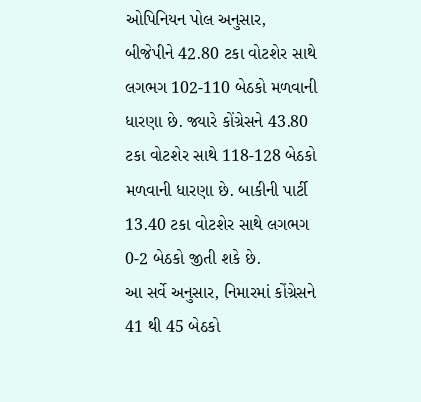ઓપિનિયન પોલ અનુસાર, બીજેપીને 42.80 ટકા વોટશેર સાથે લગભગ 102-110 બેઠકો મળવાની ધારણા છે. જ્યારે કોંગ્રેસને 43.80 ટકા વોટશેર સાથે 118-128 બેઠકો મળવાની ધારણા છે. બાકીની પાર્ટી 13.40 ટકા વોટશેર સાથે લગભગ 0-2 બેઠકો જીતી શકે છે.
આ સર્વે અનુસાર, નિમારમાં કોંગ્રેસને 41 થી 45 બેઠકો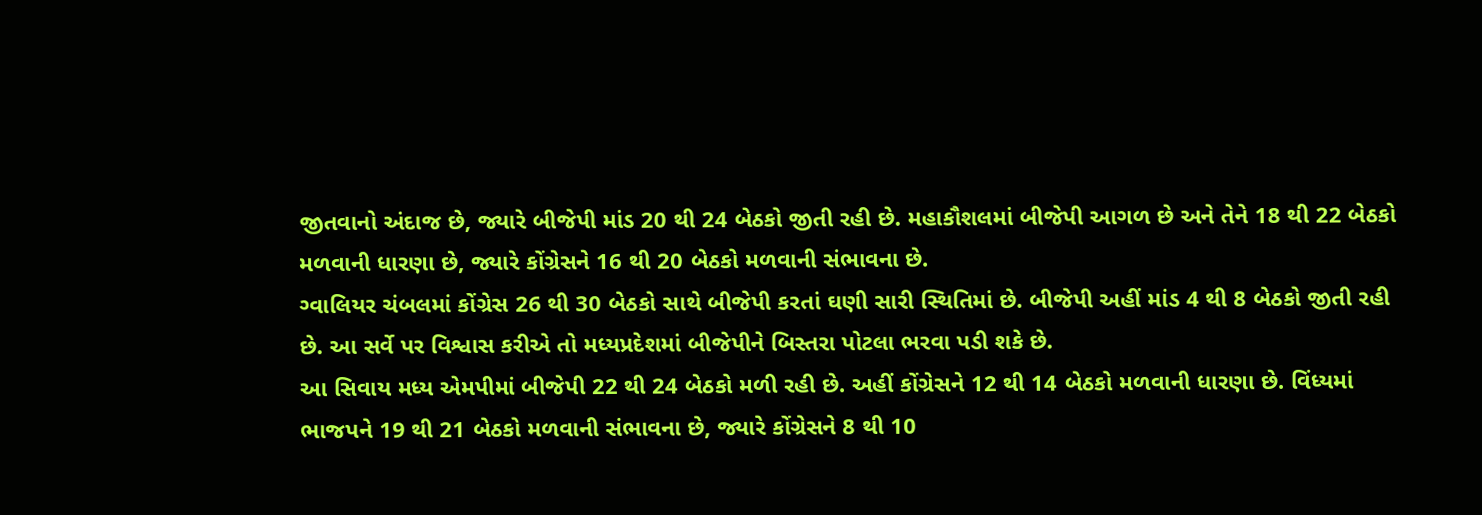જીતવાનો અંદાજ છે, જ્યારે બીજેપી માંડ 20 થી 24 બેઠકો જીતી રહી છે. મહાકૌશલમાં બીજેપી આગળ છે અને તેને 18 થી 22 બેઠકો મળવાની ધારણા છે, જ્યારે કોંગ્રેસને 16 થી 20 બેઠકો મળવાની સંભાવના છે.
ગ્વાલિયર ચંબલમાં કોંગ્રેસ 26 થી 30 બેઠકો સાથે બીજેપી કરતાં ઘણી સારી સ્થિતિમાં છે. બીજેપી અહીં માંડ 4 થી 8 બેઠકો જીતી રહી છે. આ સર્વે પર વિશ્વાસ કરીએ તો મધ્યપ્રદેશમાં બીજેપીને બિસ્તરા પોટલા ભરવા પડી શકે છે.
આ સિવાય મધ્ય એમપીમાં બીજેપી 22 થી 24 બેઠકો મળી રહી છે. અહીં કોંગ્રેસને 12 થી 14 બેઠકો મળવાની ધારણા છે. વિંધ્યમાં ભાજપને 19 થી 21 બેઠકો મળવાની સંભાવના છે, જ્યારે કોંગ્રેસને 8 થી 10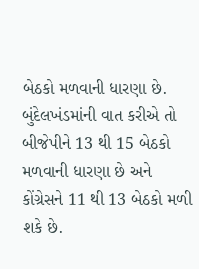બેઠકો મળવાની ધારણા છે.
બુંદેલખંડમાંની વાત કરીએ તો બીજેપીને 13 થી 15 બેઠકો મળવાની ધારણા છે અને કોંગ્રેસને 11 થી 13 બેઠકો મળી શકે છે.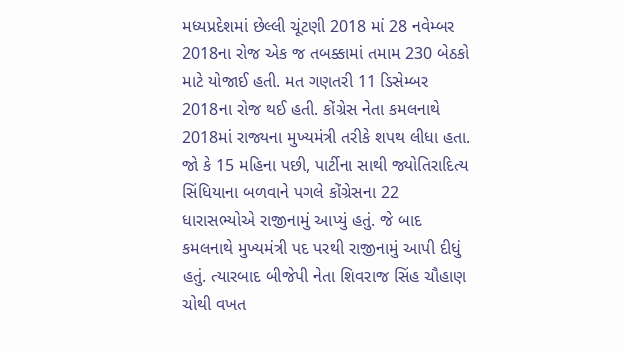મધ્યપ્રદેશમાં છેલ્લી ચૂંટણી 2018 માં 28 નવેમ્બર 2018ના રોજ એક જ તબક્કામાં તમામ 230 બેઠકો માટે યોજાઈ હતી. મત ગણતરી 11 ડિસેમ્બર 2018ના રોજ થઈ હતી. કોંગ્રેસ નેતા કમલનાથે 2018માં રાજ્યના મુખ્યમંત્રી તરીકે શપથ લીધા હતા.
જો કે 15 મહિના પછી, પાર્ટીના સાથી જ્યોતિરાદિત્ય સિંધિયાના બળવાને પગલે કોંગ્રેસના 22 ધારાસભ્યોએ રાજીનામું આપ્યું હતું. જે બાદ કમલનાથે મુખ્યમંત્રી પદ પરથી રાજીનામું આપી દીધું હતું. ત્યારબાદ બીજેપી નેતા શિવરાજ સિંહ ચૌહાણ ચોથી વખત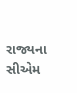રાજ્યના સીએમ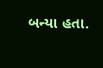બન્યા હતા.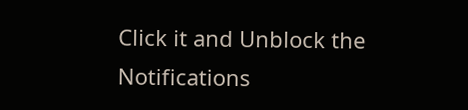Click it and Unblock the Notifications